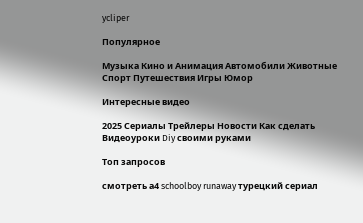ycliper

Популярное

Музыка Кино и Анимация Автомобили Животные Спорт Путешествия Игры Юмор

Интересные видео

2025 Сериалы Трейлеры Новости Как сделать Видеоуроки Diy своими руками

Топ запросов

смотреть а4 schoolboy runaway турецкий сериал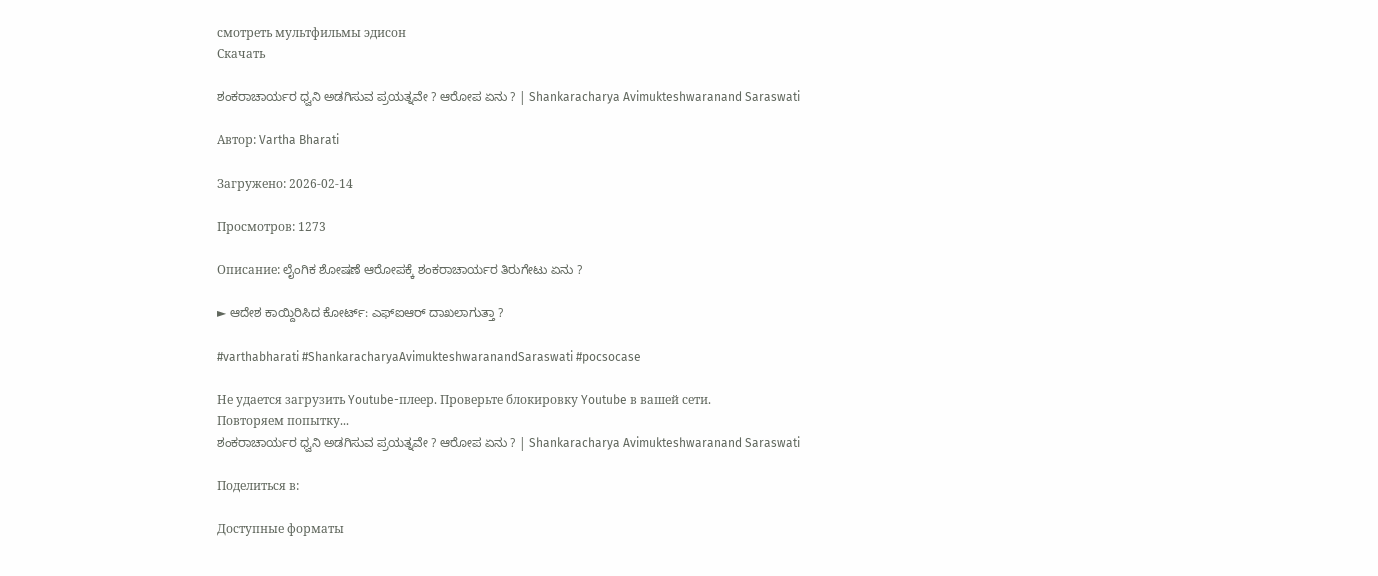смотреть мультфильмы эдисон
Скачать

ಶಂಕರಾಚಾರ್ಯರ ಧ್ವನಿ ಅಡಗಿಸುವ ಪ್ರಯತ್ನವೇ ? ಆರೋಪ ಏನು ? | Shankaracharya Avimukteshwaranand Saraswati

Автор: Vartha Bharati

Загружено: 2026-02-14

Просмотров: 1273

Описание: ಲೈಂಗಿಕ ಶೋಷಣೆ ಆರೋಪಕ್ಕೆ ಶಂಕರಾಚಾರ್ಯರ ತಿರುಗೇಟು ಏನು ?

► ಆದೇಶ ಕಾಯ್ದಿರಿಸಿದ ಕೋರ್ಟ್: ಎಫ್‌ಐಆರ್ ದಾಖಲಾಗುತ್ತಾ ?

#varthabharati #ShankaracharyaAvimukteshwaranandSaraswati #pocsocase

Не удается загрузить Youtube-плеер. Проверьте блокировку Youtube в вашей сети.
Повторяем попытку...
ಶಂಕರಾಚಾರ್ಯರ ಧ್ವನಿ ಅಡಗಿಸುವ ಪ್ರಯತ್ನವೇ ? ಆರೋಪ ಏನು ? | Shankaracharya Avimukteshwaranand Saraswati

Поделиться в:

Доступные форматы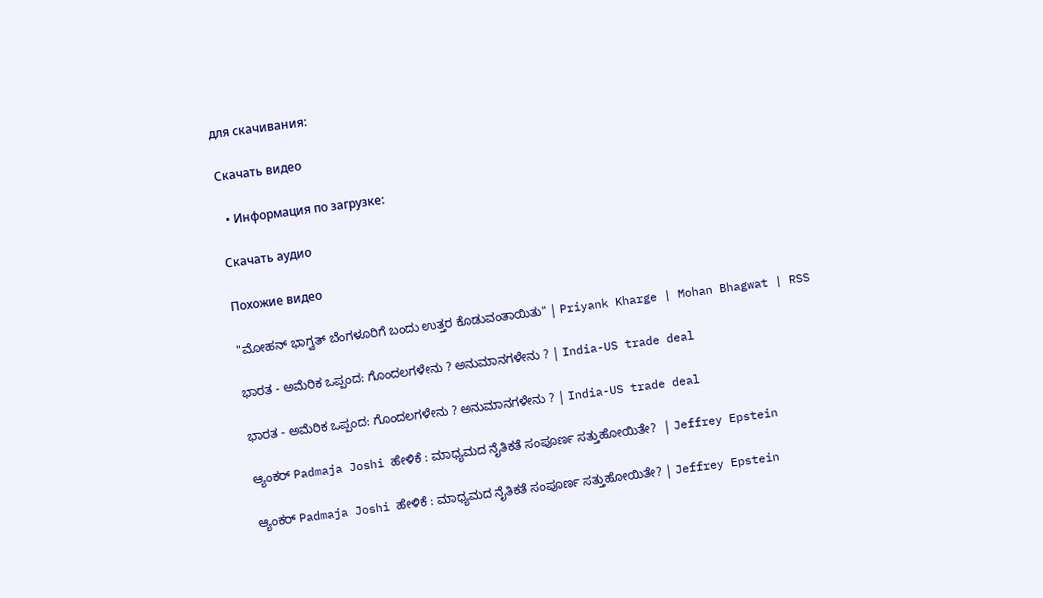для скачивания:

Скачать видео

  • Информация по загрузке:

Скачать аудио

Похожие видео

"ಮೋಹನ್ ಭಾಗ್ವತ್ ಬೆಂಗಳೂರಿಗೆ ಬಂದು ಉತ್ತರ ಕೊಡುವಂತಾಯಿತು" | Priyank Kharge | Mohan Bhagwat | RSS

ಭಾರತ - ಅಮೆರಿಕ ಒಪ್ಪಂದ: ಗೊಂದಲಗಳೇನು ? ಅನುಮಾನಗಳೇನು ? | India-US trade deal

ಭಾರತ - ಅಮೆರಿಕ ಒಪ್ಪಂದ: ಗೊಂದಲಗಳೇನು ? ಅನುಮಾನಗಳೇನು ? | India-US trade deal

ಆ್ಯಂಕರ್ Padmaja Joshi ಹೇಳಿಕೆ : ಮಾಧ್ಯಮದ ನೈತಿಕತೆ ಸಂಪೂರ್ಣ ಸತ್ತುಹೋಯಿತೇ?  | Jeffrey Epstein

ಆ್ಯಂಕರ್ Padmaja Joshi ಹೇಳಿಕೆ : ಮಾಧ್ಯಮದ ನೈತಿಕತೆ ಸಂಪೂರ್ಣ ಸತ್ತುಹೋಯಿತೇ? | Jeffrey Epstein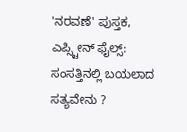'ನರವಣೆ' ಪುಸ್ತಕ, ಎಪ್ಸ್ಟೀನ್ ಫೈಲ್ಸ್: ಸಂಸತ್ತಿನಲ್ಲಿ ಬಯಲಾದ ಸತ್ಯವೇನು ?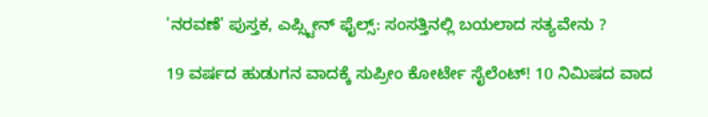'ನರವಣೆ' ಪುಸ್ತಕ, ಎಪ್ಸ್ಟೀನ್ ಫೈಲ್ಸ್: ಸಂಸತ್ತಿನಲ್ಲಿ ಬಯಲಾದ ಸತ್ಯವೇನು ?

19 ವರ್ಷದ ಹುಡುಗನ ವಾದಕ್ಕೆ ಸುಪ್ರೀಂ ಕೋರ್ಟೇ ಸೈಲೆಂಟ್! 10 ನಿಮಿಷದ ವಾದ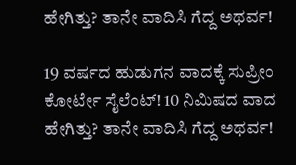ಹೇಗಿತ್ತು? ತಾನೇ ವಾದಿಸಿ ಗೆದ್ದ ಅಥರ್ವ!

19 ವರ್ಷದ ಹುಡುಗನ ವಾದಕ್ಕೆ ಸುಪ್ರೀಂ ಕೋರ್ಟೇ ಸೈಲೆಂಟ್! 10 ನಿಮಿಷದ ವಾದ ಹೇಗಿತ್ತು? ತಾನೇ ವಾದಿಸಿ ಗೆದ್ದ ಅಥರ್ವ!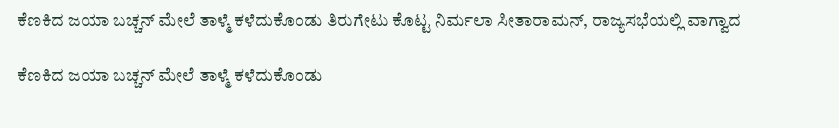ಕೆಣಕಿದ ಜಯಾ ಬಚ್ಚನ್ ಮೇಲೆ ತಾಳ್ಮೆ ಕಳೆದುಕೊಂಡು ತಿರುಗೇಟು ಕೊಟ್ಟ ನಿರ್ಮಲಾ ಸೀತಾರಾಮನ್, ರಾಜ್ಯಸಭೆಯಲ್ಲಿ ವಾಗ್ವಾದ

ಕೆಣಕಿದ ಜಯಾ ಬಚ್ಚನ್ ಮೇಲೆ ತಾಳ್ಮೆ ಕಳೆದುಕೊಂಡು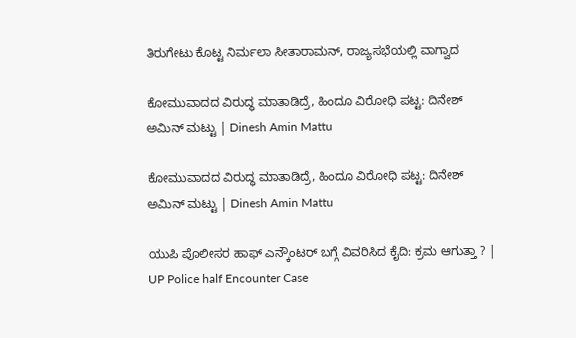ತಿರುಗೇಟು ಕೊಟ್ಟ ನಿರ್ಮಲಾ ಸೀತಾರಾಮನ್, ರಾಜ್ಯಸಭೆಯಲ್ಲಿ ವಾಗ್ವಾದ

ಕೋಮುವಾದದ ವಿರುದ್ಧ ಮಾತಾಡಿದ್ರೆ, ಹಿಂದೂ ವಿರೋಧಿ ಪಟ್ಟ: ದಿನೇಶ್ ಅಮಿನ್ ಮಟ್ಟು | Dinesh Amin Mattu

ಕೋಮುವಾದದ ವಿರುದ್ಧ ಮಾತಾಡಿದ್ರೆ, ಹಿಂದೂ ವಿರೋಧಿ ಪಟ್ಟ: ದಿನೇಶ್ ಅಮಿನ್ ಮಟ್ಟು | Dinesh Amin Mattu

ಯುಪಿ ಪೊಲೀಸರ ಹಾಫ್ ಎನ್ಕೌಂಟರ್ ಬಗ್ಗೆ ವಿವರಿಸಿದ ಕೈದಿ: ಕ್ರಮ ಆಗುತ್ತಾ ? | UP Police half Encounter Case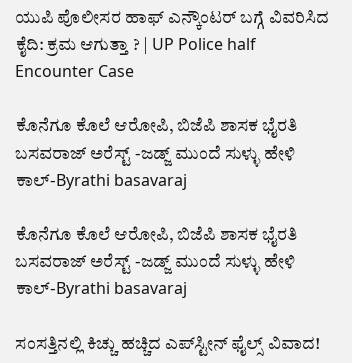ಯುಪಿ ಪೊಲೀಸರ ಹಾಫ್ ಎನ್ಕೌಂಟರ್ ಬಗ್ಗೆ ವಿವರಿಸಿದ ಕೈದಿ: ಕ್ರಮ ಆಗುತ್ತಾ ? | UP Police half Encounter Case

ಕೊನೆಗೂ ಕೊಲೆ ಆರೋಪಿ, ಬಿಜೆಪಿ ಶಾಸಕ ಭೈರತಿ ಬಸವರಾಜ್ ಅರೆಸ್ಟ್ -ಜಡ್ಜ್ ಮುಂದೆ ಸುಳ್ಳು ಹೇಳಿ ಕಾಲ್-Byrathi basavaraj

ಕೊನೆಗೂ ಕೊಲೆ ಆರೋಪಿ, ಬಿಜೆಪಿ ಶಾಸಕ ಭೈರತಿ ಬಸವರಾಜ್ ಅರೆಸ್ಟ್ -ಜಡ್ಜ್ ಮುಂದೆ ಸುಳ್ಳು ಹೇಳಿ ಕಾಲ್-Byrathi basavaraj

ಸಂಸತ್ತಿನಲ್ಲಿ ಕಿಚ್ಚು ಹಚ್ಚಿದ ಎಪ್‌ಸ್ಟೀನ್ ಫೈಲ್ಸ್ ವಿವಾದ!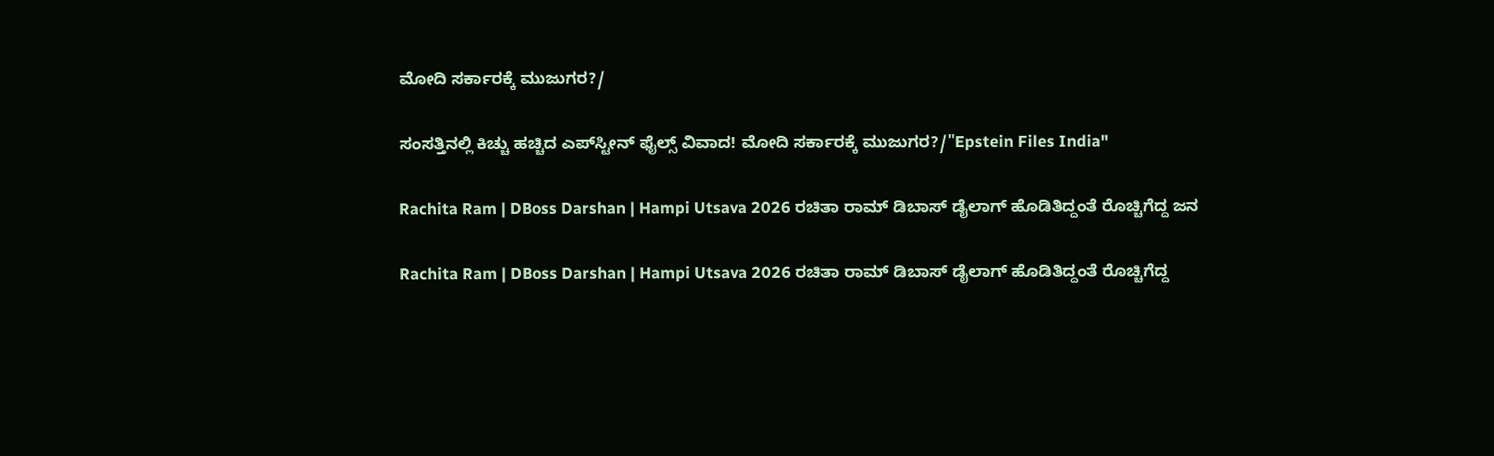ಮೋದಿ ಸರ್ಕಾರಕ್ಕೆ ಮುಜುಗರ?/

ಸಂಸತ್ತಿನಲ್ಲಿ ಕಿಚ್ಚು ಹಚ್ಚಿದ ಎಪ್‌ಸ್ಟೀನ್ ಫೈಲ್ಸ್ ವಿವಾದ! ಮೋದಿ ಸರ್ಕಾರಕ್ಕೆ ಮುಜುಗರ?/"Epstein Files India"

Rachita Ram | DBoss Darshan | Hampi Utsava 2026 ರಚಿತಾ ರಾಮ್ ಡಿಬಾಸ್ ಡೈಲಾಗ್ ಹೊಡಿತಿದ್ದಂತೆ ರೊಚ್ಚಿಗೆದ್ದ ಜನ

Rachita Ram | DBoss Darshan | Hampi Utsava 2026 ರಚಿತಾ ರಾಮ್ ಡಿಬಾಸ್ ಡೈಲಾಗ್ ಹೊಡಿತಿದ್ದಂತೆ ರೊಚ್ಚಿಗೆದ್ದ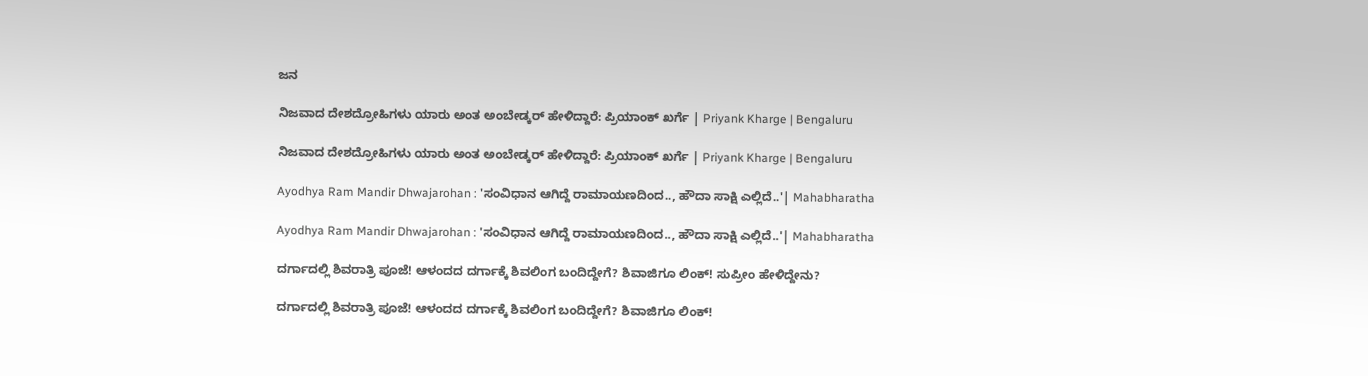ಜನ

ನಿಜವಾದ ದೇಶದ್ರೋಹಿಗಳು ಯಾರು ಅಂತ ಅಂಬೇಡ್ಕರ್ ಹೇಳಿದ್ದಾರೆ: ಪ್ರಿಯಾಂಕ್ ಖರ್ಗೆ | Priyank Kharge | Bengaluru

ನಿಜವಾದ ದೇಶದ್ರೋಹಿಗಳು ಯಾರು ಅಂತ ಅಂಬೇಡ್ಕರ್ ಹೇಳಿದ್ದಾರೆ: ಪ್ರಿಯಾಂಕ್ ಖರ್ಗೆ | Priyank Kharge | Bengaluru

Ayodhya Ram Mandir Dhwajarohan : 'ಸಂವಿಧಾನ ಆಗಿದ್ದೆ ರಾಮಾಯಣದಿಂದ.., ಹೌದಾ ಸಾಕ್ಷಿ ಎಲ್ಲಿದೆ..'| Mahabharatha

Ayodhya Ram Mandir Dhwajarohan : 'ಸಂವಿಧಾನ ಆಗಿದ್ದೆ ರಾಮಾಯಣದಿಂದ.., ಹೌದಾ ಸಾಕ್ಷಿ ಎಲ್ಲಿದೆ..'| Mahabharatha

ದರ್ಗಾದಲ್ಲಿ ಶಿವರಾತ್ರಿ ಪೂಜೆ! ಆಳಂದದ ದರ್ಗಾಕ್ಕೆ ಶಿವಲಿಂಗ ಬಂದಿದ್ದೇಗೆ? ಶಿವಾಜಿಗೂ ಲಿಂಕ್! ಸುಪ್ರೀಂ ಹೇಳಿದ್ದೇನು?

ದರ್ಗಾದಲ್ಲಿ ಶಿವರಾತ್ರಿ ಪೂಜೆ! ಆಳಂದದ ದರ್ಗಾಕ್ಕೆ ಶಿವಲಿಂಗ ಬಂದಿದ್ದೇಗೆ? ಶಿವಾಜಿಗೂ ಲಿಂಕ್!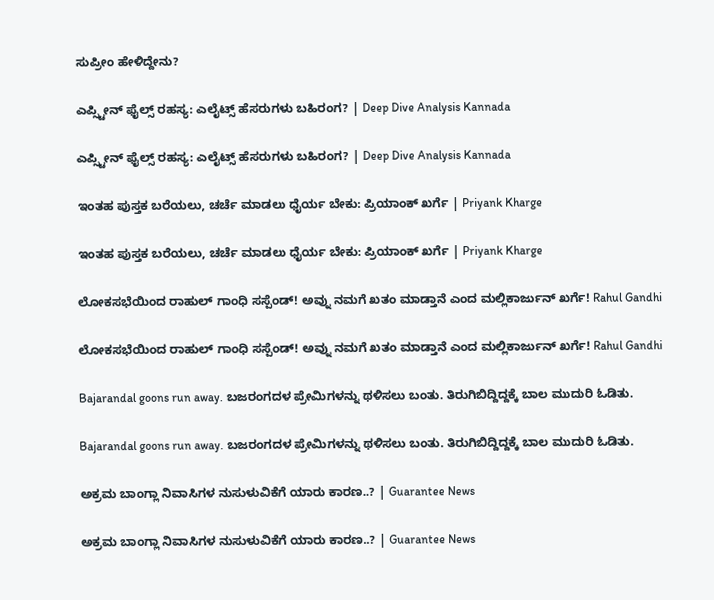ಸುಪ್ರೀಂ ಹೇಳಿದ್ದೇನು?

ಎಪ್ಸ್ಟೀನ್ ಫೈಲ್ಸ್ ರಹಸ್ಯ: ಎಲೈಟ್ಸ್ ಹೆಸರುಗಳು ಬಹಿರಂಗ? | Deep Dive Analysis Kannada

ಎಪ್ಸ್ಟೀನ್ ಫೈಲ್ಸ್ ರಹಸ್ಯ: ಎಲೈಟ್ಸ್ ಹೆಸರುಗಳು ಬಹಿರಂಗ? | Deep Dive Analysis Kannada

ಇಂತಹ ಪುಸ್ತಕ ಬರೆಯಲು, ಚರ್ಚೆ ಮಾಡಲು ಧೈರ್ಯ ಬೇಕು: ಪ್ರಿಯಾಂಕ್ ಖರ್ಗೆ | Priyank Kharge

ಇಂತಹ ಪುಸ್ತಕ ಬರೆಯಲು, ಚರ್ಚೆ ಮಾಡಲು ಧೈರ್ಯ ಬೇಕು: ಪ್ರಿಯಾಂಕ್ ಖರ್ಗೆ | Priyank Kharge

ಲೋಕಸಭೆಯಿಂದ ರಾಹುಲ್ ಗಾಂಧಿ ಸಸ್ಪೆಂಡ್! ಅವ್ನು ನಮಗೆ ಖತಂ ಮಾಡ್ತಾನೆ ಎಂದ ಮಲ್ಲಿಕಾರ್ಜುನ್ ಖರ್ಗೆ! Rahul Gandhi

ಲೋಕಸಭೆಯಿಂದ ರಾಹುಲ್ ಗಾಂಧಿ ಸಸ್ಪೆಂಡ್! ಅವ್ನು ನಮಗೆ ಖತಂ ಮಾಡ್ತಾನೆ ಎಂದ ಮಲ್ಲಿಕಾರ್ಜುನ್ ಖರ್ಗೆ! Rahul Gandhi

Bajarandal goons run away. ಬಜರಂಗದಳ ಪ್ರೇಮಿಗಳನ್ನು ಥಳಿಸಲು ಬಂತು. ತಿರುಗಿಬಿದ್ದಿದ್ದಕ್ಕೆ ಬಾಲ ಮುದುರಿ ಓಡಿತು.

Bajarandal goons run away. ಬಜರಂಗದಳ ಪ್ರೇಮಿಗಳನ್ನು ಥಳಿಸಲು ಬಂತು. ತಿರುಗಿಬಿದ್ದಿದ್ದಕ್ಕೆ ಬಾಲ ಮುದುರಿ ಓಡಿತು.

ಅಕ್ರಮ ಬಾಂಗ್ಲಾ ನಿವಾಸಿಗಳ ನುಸುಳುವಿಕೆಗೆ ಯಾರು ಕಾರಣ..? | Guarantee News

ಅಕ್ರಮ ಬಾಂಗ್ಲಾ ನಿವಾಸಿಗಳ ನುಸುಳುವಿಕೆಗೆ ಯಾರು ಕಾರಣ..? | Guarantee News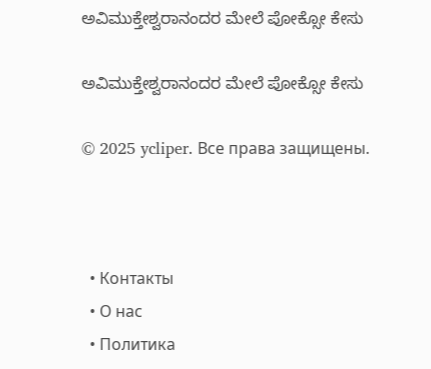ಅವಿಮುಕ್ತೇಶ್ವರಾನಂದರ ಮೇಲೆ ಪೋಕ್ಸೋ ಕೇಸು

ಅವಿಮುಕ್ತೇಶ್ವರಾನಂದರ ಮೇಲೆ ಪೋಕ್ಸೋ ಕೇಸು

© 2025 ycliper. Все права защищены.



  • Контакты
  • О нас
  • Политика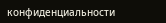конфиденциальности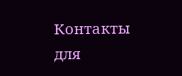Контакты для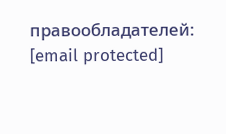правообладателей: [email protected]